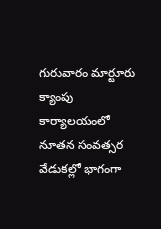గురువారం మార్టూరు క్యాంపు కార్యాలయంలో నూతన సంవత్సర వేడుకల్లో భాగంగా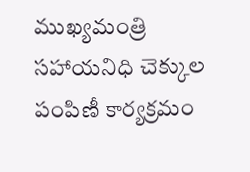ముఖ్యమంత్రి సహాయనిధి చెక్కుల పంపిణీ కార్యక్రమం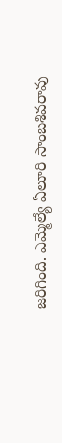జరిగింది. ఎమ్మెల్యే ఏలూరి సాంబశివరావు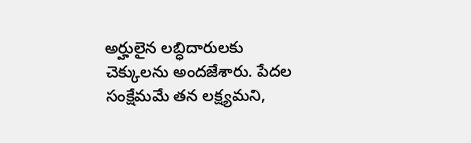అర్హులైన లబ్ధిదారులకు చెక్కులను అందజేశారు. పేదల సంక్షేమమే తన లక్ష్యమని,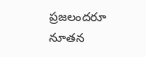ప్రజలందరూ నూతన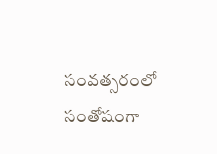సంవత్సరంలో సంతోషంగా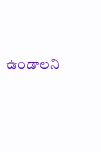ఉండాలని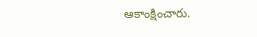ఆకాంక్షించారు.